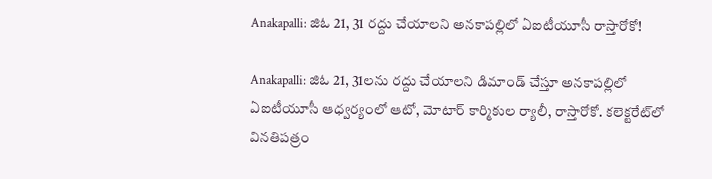Anakapalli: జిఓ 21, 31 రద్దు చేయాలని అనకాపల్లిలో ఏఐటీయూసీ రాస్తారోకో!

Anakapalli: జిఓ 21, 31లను రద్దు చేయాలని డిమాండ్ చేస్తూ అనకాపల్లిలో ఏఐటీయూసీ ఆధ్వర్యంలో ఆటో, మోటార్ కార్మికుల ర్యాలీ, రాస్తారోకో. కలెక్టరేట్‌లో వినతిపత్రం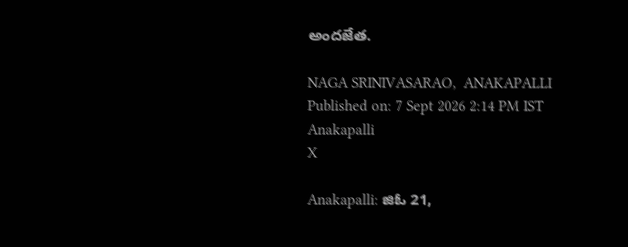అందజేత.

NAGA SRINIVASARAO,  ANAKAPALLI
Published on: 7 Sept 2026 2:14 PM IST
Anakapalli
X

Anakapalli: జిఓ 21,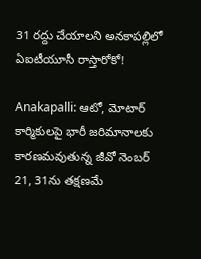31 రద్దు చేయాలని అనకాపల్లిలో ఏఐటీయూసీ రాస్తారోకో!

Anakapalli: ఆటో, మోటార్ కార్మికులపై భారీ జరిమానాలకు కారణమవుతున్న జీవో నెంబర్ 21, 31ను తక్షణమే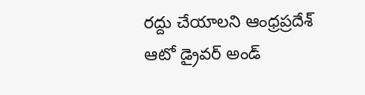రద్దు చేయాలని ఆంధ్రప్రదేశ్ ఆటో డ్రైవర్ అండ్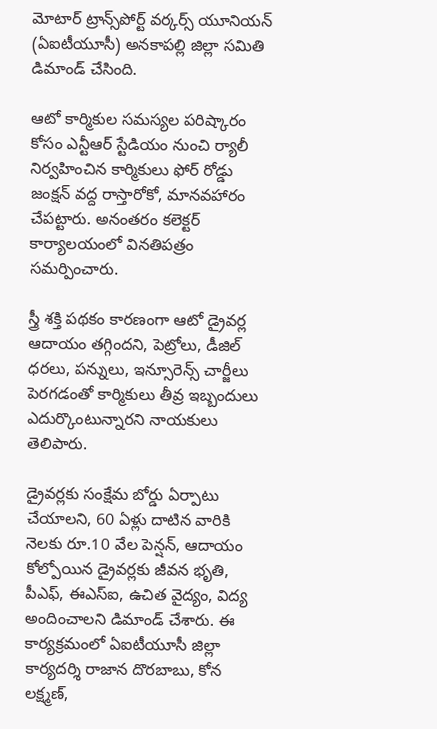మోటార్ ట్రాన్స్‌పోర్ట్ వర్కర్స్ యూనియన్ (ఏఐటీయూసీ) అనకాపల్లి జిల్లా సమితి డిమాండ్ చేసింది.

ఆటో కార్మికుల సమస్యల పరిష్కారం కోసం ఎన్టీఆర్ స్టేడియం నుంచి ర్యాలీ నిర్వహించిన కార్మికులు ఫోర్ రోడ్డు జంక్షన్ వద్ద రాస్తారోకో, మానవహారం చేపట్టారు. అనంతరం కలెక్టర్ కార్యాలయంలో వినతిపత్రం సమర్పించారు.

స్త్రీ శక్తి పథకం కారణంగా ఆటో డ్రైవర్ల ఆదాయం తగ్గిందని, పెట్రోలు, డీజిల్ ధరలు, పన్నులు, ఇన్సూరెన్స్ చార్జీలు పెరగడంతో కార్మికులు తీవ్ర ఇబ్బందులు ఎదుర్కొంటున్నారని నాయకులు తెలిపారు.

డ్రైవర్లకు సంక్షేమ బోర్డు ఏర్పాటు చేయాలని, 60 ఏళ్లు దాటిన వారికి నెలకు రూ.10 వేల పెన్షన్, ఆదాయం కోల్పోయిన డ్రైవర్లకు జీవన భృతి, పీఎఫ్, ఈఎస్ఐ, ఉచిత వైద్యం, విద్య అందించాలని డిమాండ్ చేశారు. ఈ కార్యక్రమంలో ఏఐటీయూసీ జిల్లా కార్యదర్శి రాజాన దొరబాబు, కోన లక్ష్మణ్,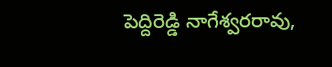పెద్దిరెడ్డి నాగేశ్వరరావు,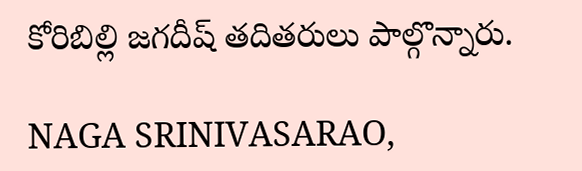కోరిబిల్లి జగదీష్ తదితరులు పాల్గొన్నారు.

NAGA SRINIVASARAO,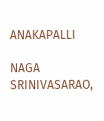ANAKAPALLI

NAGA SRINIVASARAO,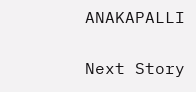ANAKAPALLI

Next Story